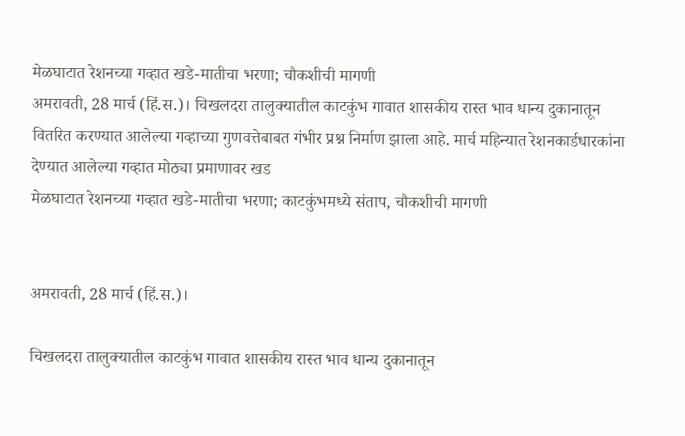मेळघाटात रेशनच्या गव्हात खडे-मातीचा भरणा; चौकशीची मागणी
अमरावती, 28 मार्च (हिं.स.)। चिखलदरा तालुक्यातील काटकुंभ गावात शासकीय रास्त भाव धान्य दुकानातून वितरित करण्यात आलेल्या गव्हाच्या गुणवत्तेबाबत गंभीर प्रश्न निर्माण झाला आहे. मार्च महिन्यात रेशनकार्डधारकांना देण्यात आलेल्या गव्हात मोठ्या प्रमाणावर खड
मेळघाटात रेशनच्या गव्हात खडे-मातीचा भरणा; काटकुंभमध्ये संताप, चौकशीची मागणी


अमरावती, 28 मार्च (हिं.स.)।

चिखलदरा तालुक्यातील काटकुंभ गावात शासकीय रास्त भाव धान्य दुकानातून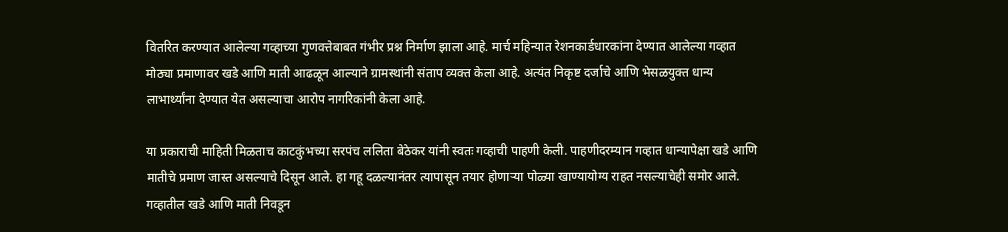वितरित करण्यात आलेल्या गव्हाच्या गुणवत्तेबाबत गंभीर प्रश्न निर्माण झाला आहे. मार्च महिन्यात रेशनकार्डधारकांना देण्यात आलेल्या गव्हात मोठ्या प्रमाणावर खडे आणि माती आढळून आल्याने ग्रामस्थांनी संताप व्यक्त केला आहे. अत्यंत निकृष्ट दर्जाचे आणि भेसळयुक्त धान्य लाभार्थ्यांना देण्यात येत असल्याचा आरोप नागरिकांनी केला आहे.

या प्रकाराची माहिती मिळताच काटकुंभच्या सरपंच ललिता बेठेकर यांनी स्वतः गव्हाची पाहणी केली. पाहणीदरम्यान गव्हात धान्यापेक्षा खडे आणि मातीचे प्रमाण जास्त असल्याचे दिसून आले. हा गहू दळल्यानंतर त्यापासून तयार होणाऱ्या पोळ्या खाण्यायोग्य राहत नसल्याचेही समोर आले. गव्हातील खडे आणि माती निवडून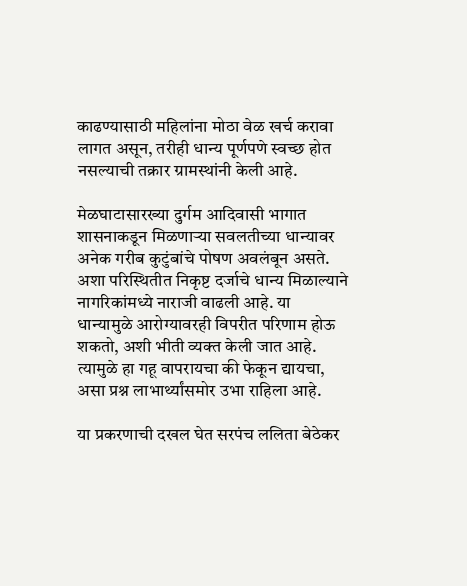काढण्यासाठी महिलांना मोठा वेळ खर्च करावा लागत असून, तरीही धान्य पूर्णपणे स्वच्छ होत नसल्याची तक्रार ग्रामस्थांनी केली आहे.

मेळघाटासारख्या दुर्गम आदिवासी भागात शासनाकडून मिळणाऱ्या सवलतीच्या धान्यावर अनेक गरीब कुटुंबांचे पोषण अवलंबून असते. अशा परिस्थितीत निकृष्ट दर्जाचे धान्य मिळाल्याने नागरिकांमध्ये नाराजी वाढली आहे. या धान्यामुळे आरोग्यावरही विपरीत परिणाम होऊ शकतो, अशी भीती व्यक्त केली जात आहे. त्यामुळे हा गहू वापरायचा की फेकून द्यायचा, असा प्रश्न लाभार्थ्यांसमोर उभा राहिला आहे.

या प्रकरणाची दखल घेत सरपंच ललिता बेठेकर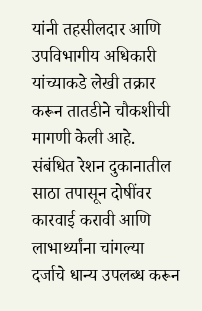यांनी तहसीलदार आणि उपविभागीय अधिकारी यांच्याकडे लेखी तक्रार करून तातडीने चौकशीची मागणी केली आहे. संबंधित रेशन दुकानातील साठा तपासून दोषींवर कारवाई करावी आणि लाभार्थ्यांना चांगल्या दर्जाचे धान्य उपलब्ध करून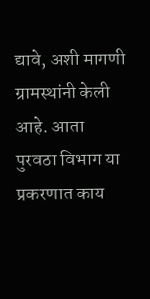द्यावे, अशी मागणी ग्रामस्थांनी केली आहे. आता पुरवठा विभाग या प्रकरणात काय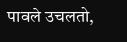पावले उचलतो,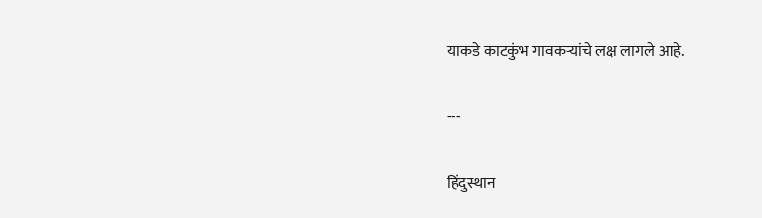याकडे काटकुंभ गावकऱ्यांचे लक्ष लागले आहे.

---

हिंदुस्थान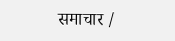समाचार /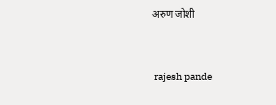अरुण जोशी


 rajesh pande